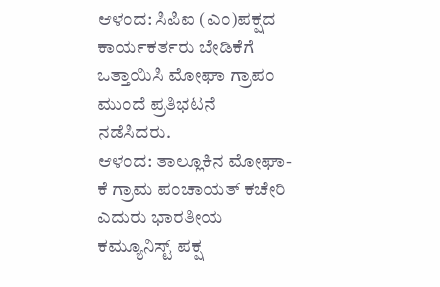ಆಳಂದ: ಸಿಪಿಐ (ಎಂ)ಪಕ್ಷದ ಕಾರ್ಯಕರ್ತರು ಬೇಡಿಕೆಗೆ ಒತ್ತಾಯಿಸಿ ಮೋಘಾ ಗ್ರಾಪಂ ಮುಂದೆ ಪ್ರತಿಭಟನೆ ನಡೆಸಿದರು.
ಆಳಂದ: ತಾಲ್ಲೂಕಿನ ಮೋಘಾ-ಕೆ ಗ್ರಾಮ ಪಂಚಾಯತ್ ಕಚೇರಿ ಎದುರು ಭಾರತೀಯ ಕಮ್ಯೂನಿಸ್ಟ್ ಪಕ್ಷ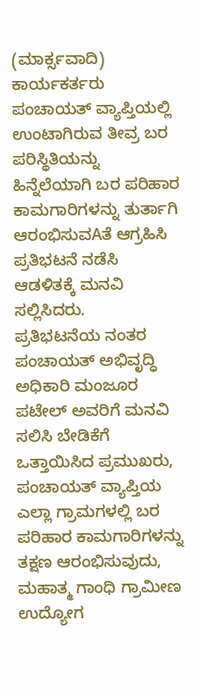(ಮಾರ್ಕ್ಸವಾದಿ) ಕಾರ್ಯಕರ್ತರು ಪಂಚಾಯತ್ ವ್ಯಾಪ್ತಿಯಲ್ಲಿ ಉಂಟಾಗಿರುವ ತೀವ್ರ ಬರ ಪರಿಸ್ಥಿತಿಯನ್ನು ಹಿನ್ನೆಲೆಯಾಗಿ ಬರ ಪರಿಹಾರ ಕಾಮಗಾರಿಗಳನ್ನು ತುರ್ತಾಗಿ ಆರಂಭಿಸುವAತೆ ಆಗ್ರಹಿಸಿ ಪ್ರತಿಭಟನೆ ನಡೆಸಿ ಆಡಳಿತಕ್ಕೆ ಮನವಿ ಸಲ್ಲಿಸಿದರು.
ಪ್ರತಿಭಟನೆಯ ನಂತರ ಪಂಚಾಯತ್ ಅಭಿವೃದ್ಧಿ ಅಧಿಕಾರಿ ಮಂಜೂರ ಪಟೇಲ್ ಅವರಿಗೆ ಮನವಿ ಸಲಿಸಿ ಬೇಡಿಕೆಗೆ ಒತ್ತಾಯಿಸಿದ ಪ್ರಮುಖರು, ಪಂಚಾಯತ್ ವ್ಯಾಪ್ತಿಯ ಎಲ್ಲಾ ಗ್ರಾಮಗಳಲ್ಲಿ ಬರ ಪರಿಹಾರ ಕಾಮಗಾರಿಗಳನ್ನು ತಕ್ಷಣ ಆರಂಭಿಸುವುದು, ಮಹಾತ್ಮ ಗಾಂಧಿ ಗ್ರಾಮೀಣ ಉದ್ಯೋಗ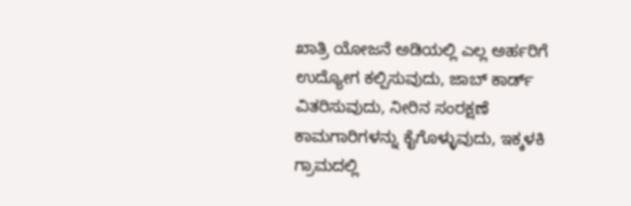ಖಾತ್ರಿ ಯೋಜನೆ ಅಡಿಯಲ್ಲಿ ಎಲ್ಲ ಅರ್ಹರಿಗೆ ಉದ್ಯೋಗ ಕಲ್ಪಿಸುವುದು, ಜಾಬ್ ಕಾರ್ಡ್ ವಿತರಿಸುವುದು, ನೀರಿನ ಸಂರಕ್ಷಣೆ ಕಾಮಗಾರಿಗಳನ್ನು ಕೈಗೊಳ್ಳುವುದು, ಇಕ್ಕಳಕಿ ಗ್ರಾಮದಲ್ಲಿ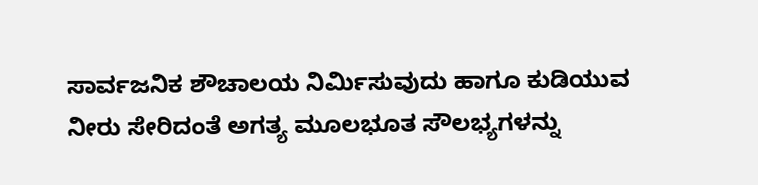ಸಾರ್ವಜನಿಕ ಶೌಚಾಲಯ ನಿರ್ಮಿಸುವುದು ಹಾಗೂ ಕುಡಿಯುವ ನೀರು ಸೇರಿದಂತೆ ಅಗತ್ಯ ಮೂಲಭೂತ ಸೌಲಭ್ಯಗಳನ್ನು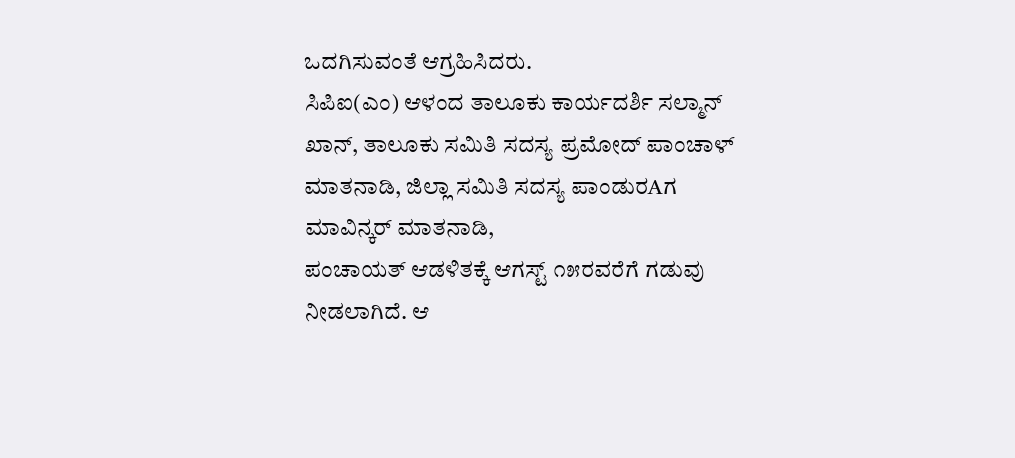ಒದಗಿಸುವಂತೆ ಆಗ್ರಹಿಸಿದರು.
ಸಿಪಿಐ(ಎಂ) ಆಳಂದ ತಾಲೂಕು ಕಾರ್ಯದರ್ಶಿ ಸಲ್ಮಾನ್ ಖಾನ್, ತಾಲೂಕು ಸಮಿತಿ ಸದಸ್ಯ ಪ್ರಮೋದ್ ಪಾಂಚಾಳ್ ಮಾತನಾಡಿ, ಜಿಲ್ಲಾ ಸಮಿತಿ ಸದಸ್ಯ ಪಾಂಡುರAಗ ಮಾವಿನ್ಕರ್ ಮಾತನಾಡಿ,
ಪಂಚಾಯತ್ ಆಡಳಿತಕ್ಕೆ ಆಗಸ್ಟ್ ೧೫ರವರೆಗೆ ಗಡುವು ನೀಡಲಾಗಿದೆ. ಆ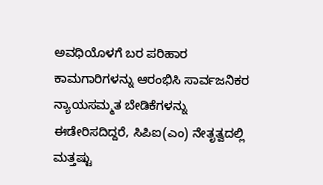ಅವಧಿಯೊಳಗೆ ಬರ ಪರಿಹಾರ ಕಾಮಗಾರಿಗಳನ್ನು ಆರಂಭಿಸಿ ಸಾರ್ವಜನಿಕರ ನ್ಯಾಯಸಮ್ಮತ ಬೇಡಿಕೆಗಳನ್ನು ಈಡೇರಿಸದಿದ್ದರೆ, ಸಿಪಿಐ(ಎಂ) ನೇತೃತ್ವದಲ್ಲಿ ಮತ್ತಷ್ಟು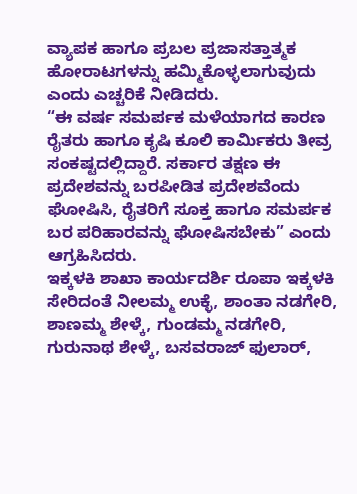ವ್ಯಾಪಕ ಹಾಗೂ ಪ್ರಬಲ ಪ್ರಜಾಸತ್ತಾತ್ಮಕ ಹೋರಾಟಗಳನ್ನು ಹಮ್ಮಿಕೊಳ್ಳಲಾಗುವುದು ಎಂದು ಎಚ್ಚರಿಕೆ ನೀಡಿದರು.
“ಈ ವರ್ಷ ಸಮರ್ಪಕ ಮಳೆಯಾಗದ ಕಾರಣ ರೈತರು ಹಾಗೂ ಕೃಷಿ ಕೂಲಿ ಕಾರ್ಮಿಕರು ತೀವ್ರ ಸಂಕಷ್ಟದಲ್ಲಿದ್ದಾರೆ. ಸರ್ಕಾರ ತಕ್ಷಣ ಈ ಪ್ರದೇಶವನ್ನು ಬರಪೀಡಿತ ಪ್ರದೇಶವೆಂದು ಘೋಷಿಸಿ, ರೈತರಿಗೆ ಸೂಕ್ತ ಹಾಗೂ ಸಮರ್ಪಕ ಬರ ಪರಿಹಾರವನ್ನು ಘೋಷಿಸಬೇಕು” ಎಂದು ಆಗ್ರಹಿಸಿದರು.
ಇಕ್ಕಳಕಿ ಶಾಖಾ ಕಾರ್ಯದರ್ಶಿ ರೂಪಾ ಇಕ್ಕಳಕಿ ಸೇರಿದಂತೆ ನೀಲಮ್ಮ ಉಕ್ಳೆ, ಶಾಂತಾ ನಡಗೇರಿ, ಶಾಣಮ್ಮ ಶೇಳ್ಕೆ, ಗುಂಡಮ್ಮ ನಡಗೇರಿ, ಗುರುನಾಥ ಶೇಳ್ಕೆ, ಬಸವರಾಜ್ ಫುಲಾರ್,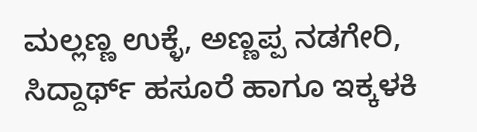ಮಲ್ಲಣ್ಣ ಉಕ್ಳೆ, ಅಣ್ಣಪ್ಪ ನಡಗೇರಿ, ಸಿದ್ದಾರ್ಥ್ ಹಸೂರೆ ಹಾಗೂ ಇಕ್ಕಳಕಿ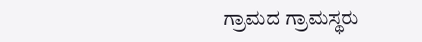ಗ್ರಾಮದ ಗ್ರಾಮಸ್ಥರು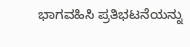ಭಾಗವಹಿಸಿ ಪ್ರತಿಭಟನೆಯನ್ನು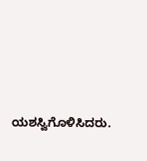ಯಶಸ್ವಿಗೊಳಿಸಿದರು.